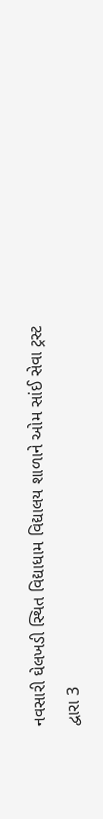નવસારી ઘેલખડી સ્થિત વિદ્યાધામ વિદ્યાલય શાળાને ઓમ સાંઈ સેવા ટ્રસ્ટ દ્વારા 3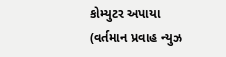કોમ્યુટર અપાયા
(વર્તમાન પ્રવાહ ન્યુઝ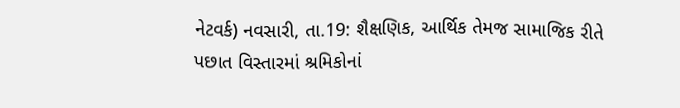નેટવર્ક) નવસારી, તા.19: શૈક્ષણિક, આર્થિક તેમજ સામાજિક રીતે પછાત વિસ્તારમાં શ્રમિકોનાં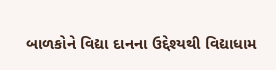બાળકોને વિદ્યા દાનના ઉદ્દેશ્યથી વિદ્યાધામ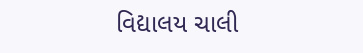વિદ્યાલય ચાલી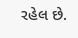રહેલ છે.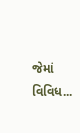જેમાં વિવિધ...